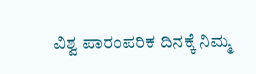ವಿಶ್ವ ಪಾರಂಪರಿಕ ದಿನಕ್ಕೆ ನಿಮ್ಮ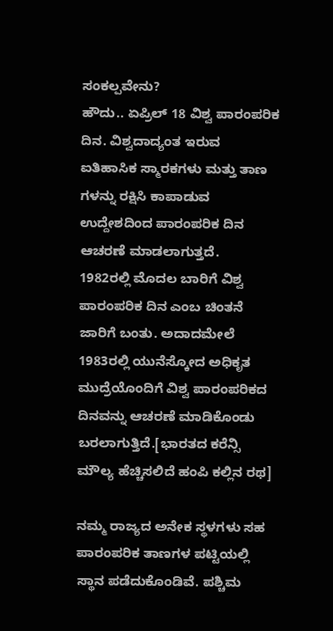ಸಂಕಲ್ಪವೇನು?
ಹೌದು.. ಏಪ್ರಿಲ್ 18 ವಿಶ್ವ ಪಾರಂಪರಿಕ ದಿನ. ವಿಶ್ವದಾದ್ಯಂತ ಇರುವ ಐತಿಹಾಸಿಕ ಸ್ಮಾರಕಗಳು ಮತ್ತು ತಾಣ ಗಳನ್ನು ರಕ್ಷಿಸಿ ಕಾಪಾಡುವ ಉದ್ದೇಶದಿಂದ ಪಾರಂಪರಿಕ ದಿನ ಆಚರಣೆ ಮಾಡಲಾಗುತ್ತದೆ.
1982ರಲ್ಲಿ ಮೊದಲ ಬಾರಿಗೆ ವಿಶ್ವ ಪಾರಂಪರಿಕ ದಿನ ಎಂಬ ಚಿಂತನೆ ಜಾರಿಗೆ ಬಂತು. ಅದಾದಮೇಲೆ 1983ರಲ್ಲಿ ಯುನೆಸ್ಕೋದ ಅಧಿಕೃತ ಮುದ್ರೆಯೊಂದಿಗೆ ವಿಶ್ವ ಪಾರಂಪರಿಕದ ದಿನವನ್ನು ಆಚರಣೆ ಮಾಡಿಕೊಂಡು ಬರಲಾಗುತ್ತಿದೆ.[ಭಾರತದ ಕರೆನ್ಸಿ ಮೌಲ್ಯ ಹೆಚ್ಚಿಸಲಿದೆ ಹಂಪಿ ಕಲ್ಲಿನ ರಥ]

ನಮ್ಮ ರಾಜ್ಯದ ಅನೇಕ ಸ್ಥಳಗಳು ಸಹ ಪಾರಂಪರಿಕ ತಾಣಗಳ ಪಟ್ಟಿಯಲ್ಲಿ ಸ್ಥಾನ ಪಡೆದುಕೊಂಡಿವೆ. ಪಶ್ಚಿಮ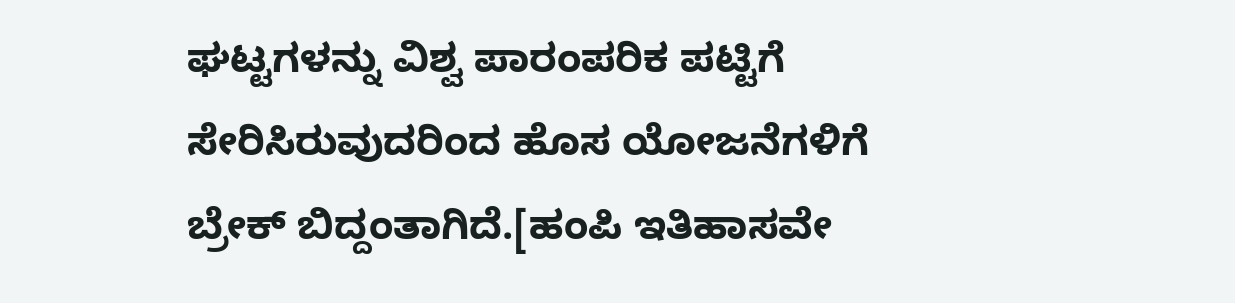ಘಟ್ಟಗಳನ್ನು ವಿಶ್ವ ಪಾರಂಪರಿಕ ಪಟ್ಟಿಗೆ ಸೇರಿಸಿರುವುದರಿಂದ ಹೊಸ ಯೋಜನೆಗಳಿಗೆ ಬ್ರೇಕ್ ಬಿದ್ದಂತಾಗಿದೆ.[ಹಂಪಿ ಇತಿಹಾಸವೇ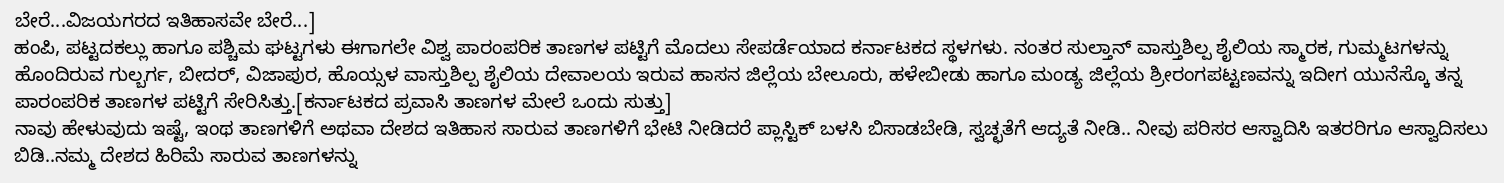ಬೇರೆ...ವಿಜಯಗರದ ಇತಿಹಾಸವೇ ಬೇರೆ...]
ಹಂಪಿ, ಪಟ್ಟದಕಲ್ಲು ಹಾಗೂ ಪಶ್ಚಿಮ ಘಟ್ಟಗಳು ಈಗಾಗಲೇ ವಿಶ್ವ ಪಾರಂಪರಿಕ ತಾಣಗಳ ಪಟ್ಟಿಗೆ ಮೊದಲು ಸೇಪರ್ಡೆಯಾದ ಕರ್ನಾಟಕದ ಸ್ಥಳಗಳು. ನಂತರ ಸುಲ್ತಾನ್ ವಾಸ್ತುಶಿಲ್ಪ ಶೈಲಿಯ ಸ್ಮಾರಕ, ಗುಮ್ಮಟಗಳನ್ನು ಹೊಂದಿರುವ ಗುಲ್ಬರ್ಗ, ಬೀದರ್, ವಿಜಾಪುರ, ಹೊಯ್ಸಳ ವಾಸ್ತುಶಿಲ್ಪ ಶೈಲಿಯ ದೇವಾಲಯ ಇರುವ ಹಾಸನ ಜಿಲ್ಲೆಯ ಬೇಲೂರು, ಹಳೇಬೀಡು ಹಾಗೂ ಮಂಡ್ಯ ಜಿಲ್ಲೆಯ ಶ್ರೀರಂಗಪಟ್ಟಣವನ್ನು ಇದೀಗ ಯುನೆಸ್ಕೊ ತನ್ನ ಪಾರಂಪರಿಕ ತಾಣಗಳ ಪಟ್ಟಿಗೆ ಸೇರಿಸಿತ್ತು.[ಕರ್ನಾಟಕದ ಪ್ರವಾಸಿ ತಾಣಗಳ ಮೇಲೆ ಒಂದು ಸುತ್ತು]
ನಾವು ಹೇಳುವುದು ಇಷ್ಟೆ, ಇಂಥ ತಾಣಗಳಿಗೆ ಅಥವಾ ದೇಶದ ಇತಿಹಾಸ ಸಾರುವ ತಾಣಗಳಿಗೆ ಭೇಟಿ ನೀಡಿದರೆ ಪ್ಲಾಸ್ಟಿಕ್ ಬಳಸಿ ಬಿಸಾಡಬೇಡಿ, ಸ್ವಚ್ಛತೆಗೆ ಆದ್ಯತೆ ನೀಡಿ.. ನೀವು ಪರಿಸರ ಆಸ್ವಾದಿಸಿ ಇತರರಿಗೂ ಆಸ್ವಾದಿಸಲು ಬಿಡಿ..ನಮ್ಮ ದೇಶದ ಹಿರಿಮೆ ಸಾರುವ ತಾಣಗಳನ್ನು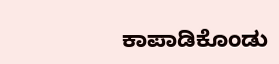ಕಾಪಾಡಿಕೊಂಡು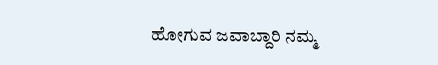ಹೋಗುವ ಜವಾಬ್ದಾರಿ ನಮ್ಮ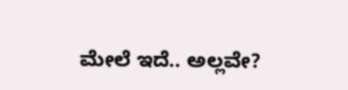ಮೇಲೆ ಇದೆ.. ಅಲ್ಲವೇ?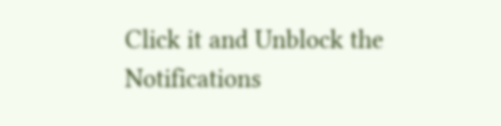Click it and Unblock the Notifications